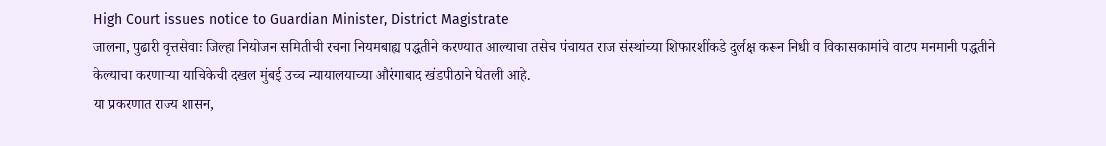High Court issues notice to Guardian Minister, District Magistrate
जालना, पुढारी वृत्तसेवाः जिल्हा नियोजन समितीची रचना नियमबाह्य पद्धतीने करण्यात आल्याचा तसेच पंचायत राज संस्थांच्या शिफारशींकडे दुर्लक्ष करून निधी व विकासकामांचे वाटप मनमानी पद्धतीने केल्याचा करणाऱ्या याचिकेची दखल मुंबई उच्च न्यायालयाच्या औरंगाबाद खंडपीठाने घेतली आहे.
या प्रकरणात राज्य शासन,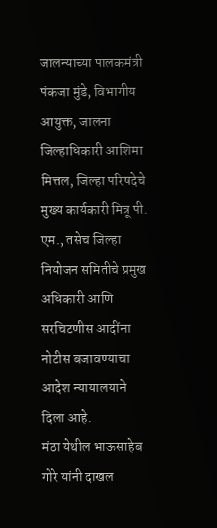जालन्याच्या पालकमंत्री पंकजा मुंडे, विभागीय आयुक्त, जालना जिल्हाधिकारी आशिमा मित्तल, जिल्हा परिषदेचे मुख्य कार्यकारी मित्रू पी. एम., तसेच जिल्हा नियोजन समितीचे प्रमुख अधिकारी आणि सरचिटणीस आदींना नोटीस बजावण्याचा आदेश न्यायालयाने दिला आहे.
मंठा येथील भाऊसाहेब गोरे यांनी दाखल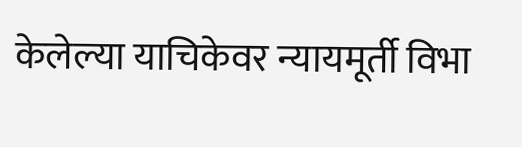केलेल्या याचिकेवर न्यायमूर्ती विभा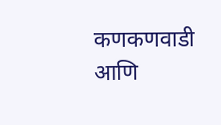कणकणवाडी आणि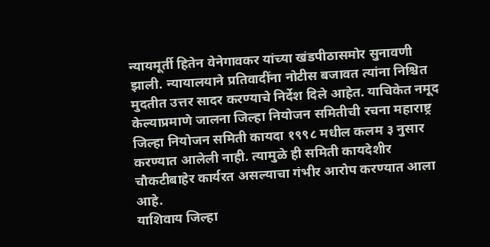न्यायमूर्ती हितेन वेनेगावकर यांच्या खंडपीठासमोर सुनावणी झाली. न्यायालयाने प्रतिवादींना नोटीस बजावत त्यांना निश्चित मुदतीत उत्तर सादर करण्याचे निर्देश दिले आहेत. याचिकेत नमूद केल्याप्रमाणे जालना जिल्हा नियोजन समितीची रचना महाराष्ट्र जिल्हा नियोजन समिती कायदा १९९८ मधील कलम ३ नुसार करण्यात आलेली नाही. त्यामुळे ही समिती कायदेशीर चौकटीबाहेर कार्यरत असल्याचा गंभीर आरोप करण्यात आला आहे.
याशिवाय जिल्हा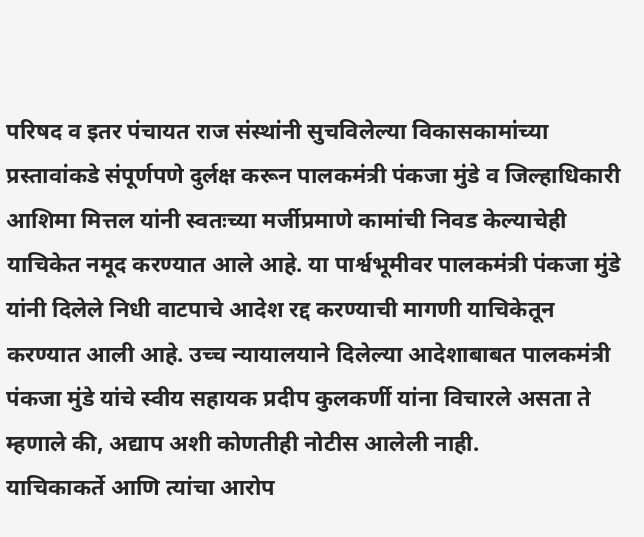परिषद व इतर पंचायत राज संस्थांनी सुचविलेल्या विकासकामांच्या प्रस्तावांकडे संपूर्णपणे दुर्लक्ष करून पालकमंत्री पंकजा मुंडे व जिल्हाधिकारी आशिमा मित्तल यांनी स्वतःच्या मर्जीप्रमाणे कामांची निवड केल्याचेही याचिकेत नमूद करण्यात आले आहे. या पार्श्वभूमीवर पालकमंत्री पंकजा मुंडे यांनी दिलेले निधी वाटपाचे आदेश रद्द करण्याची मागणी याचिकेतून करण्यात आली आहे. उच्च न्यायालयाने दिलेल्या आदेशाबाबत पालकमंत्री पंकजा मुंडे यांचे स्वीय सहायक प्रदीप कुलकर्णी यांना विचारले असता ते म्हणाले की, अद्याप अशी कोणतीही नोटीस आलेली नाही.
याचिकाकर्ते आणि त्यांचा आरोप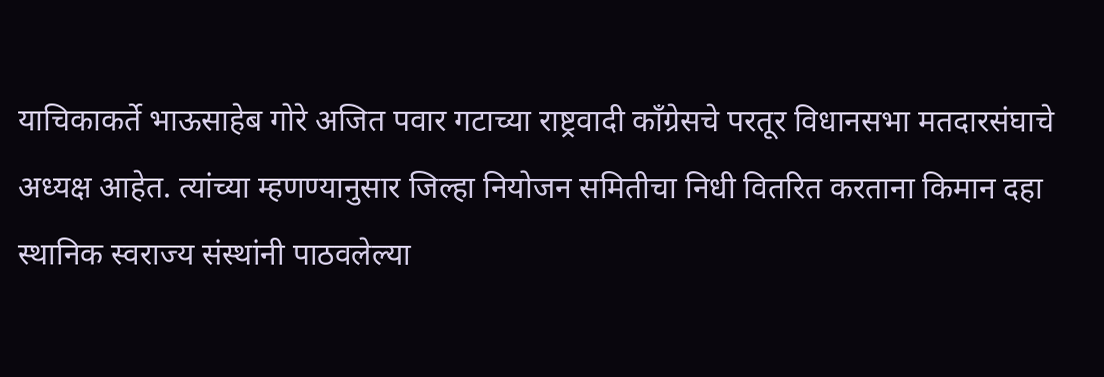याचिकाकर्ते भाऊसाहेब गोरे अजित पवार गटाच्या राष्ट्रवादी काँग्रेसचे परतूर विधानसभा मतदारसंघाचे अध्यक्ष आहेत. त्यांच्या म्हणण्यानुसार जिल्हा नियोजन समितीचा निधी वितरित करताना किमान दहा स्थानिक स्वराज्य संस्थांनी पाठवलेल्या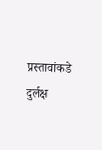प्रस्तावांकडे दुर्लक्ष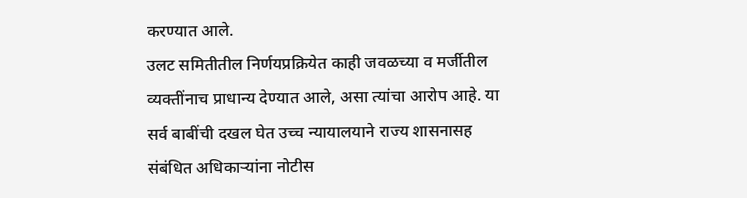करण्यात आले.
उलट समितीतील निर्णयप्रक्रियेत काही जवळच्या व मर्जीतील व्यक्तींनाच प्राधान्य देण्यात आले, असा त्यांचा आरोप आहे. या सर्व बाबींची दखल घेत उच्च न्यायालयाने राज्य शासनासह संबंधित अधिकाऱ्यांना नोटीस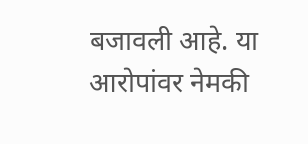बजावली आहे. या आरोपांवर नेमकी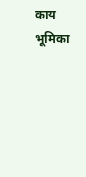काय भूमिका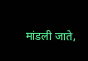मांडली जाते,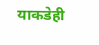याकडेही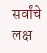सर्वांचे लक्ष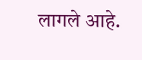लागले आहे.